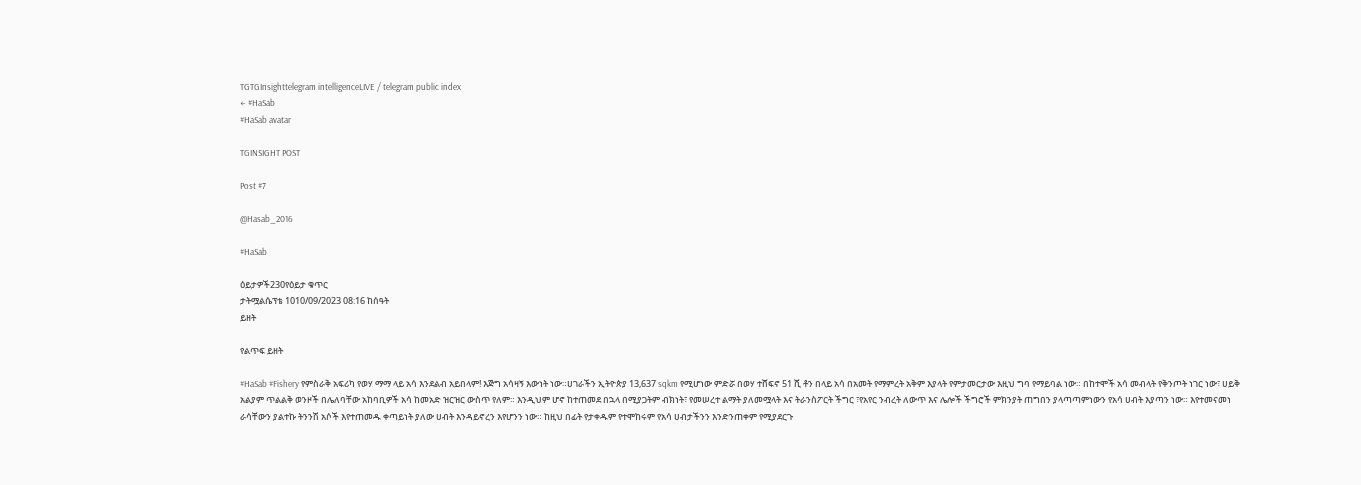TGTGInsighttelegram intelligenceLIVE / telegram public index
← #HaSab
#HaSab avatar

TGINSIGHT POST

Post #7

@Hasab_2016

#HaSab

ዕይታዎች230የዕይታ ቁጥር
ታትሟልሴፕቴ 1010/09/2023 08:16 ከሰዓት
ይዘት

የልጥፍ ይዘት

#HaSab #Fishery የምስራቅ አፍሪካ የወሃ ማማ ላይ አሳ እንደልብ አይበላም! እጅግ አሳዛኝ እውነት ነው።ሀገራችን ኢትዮጵያ 13,637 sqkm የሚሆነው ምድሯ በወሃ ተሸፍኖ 51 ሺ ቶን በላይ አሳ በአመት የማምረት አቅም እያላት የምታመርታው እዚህ ግባ የማይባል ነው። በከተሞች አሳ መብላት የቅንጦት ነገር ነው፣ ሀይቅ አልያም ጥልልቅ ወንዞች በሌለባቸው አከባቢዎች አሳ ከመአድ ዝርዝር ውስጥ የለም። እንዲህም ሆኖ ከተጠመደ በኋላ በሚያጋትም ብክነት፣ የመሠረተ ልማት ያለመሟላት እና ትራንስፖርት ችግር ፣የአየር ንብረት ለውጥ እና ሌሎች ችግሮች ምክንያት ጠግበን ያላጣጣምነውን የአሳ ሀብት እያጣን ነው። እየተመናመነ ራሳቸውን ያልተኩ ትንንሽ አሶች እየተጠመዱ ቀጣይነት ያለው ሀብት እንዳይኖረን እየሆንን ነው። ከዚህ በፊት የታቀዱም የተሞከሩም የአሳ ሀብታችንን እንድንጠቀም የሚያደርጉ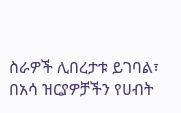ስራዎች ሊበረታቱ ይገባል፣ በአሳ ዝርያዎቻችን የሀብት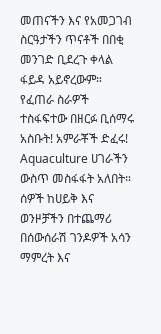መጠናችን እና የአመጋገብ ስርዓታችን ጥናቶች በበቂ መንገድ ቢደረጉ ቀላል ፋይዳ አይኖረውም። የፈጠራ ስራዎች ተስፋፍተው በዘርፉ ቢሰማሩ አስቡት! አምራቾች ድፈሩ! Aquaculture ሀገራችን ውስጥ መስፋፋት አለበት። ሰዎች ከሀይቅ እና ወንዞቻችን በተጨማሪ በሰውሰራሽ ገንዶዎች አሳን ማምረት እና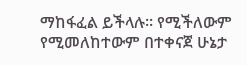ማከፋፈል ይችላሉ። የሚችለውም የሚመለከተውም በተቀናጀ ሁኔታ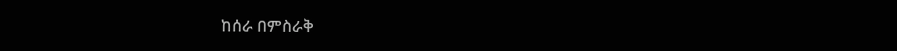ከሰራ በምስራቅ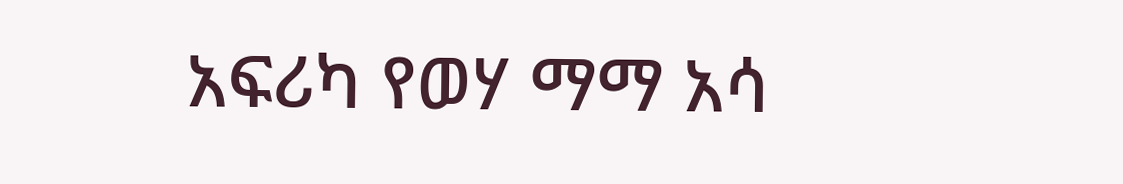አፍሪካ የወሃ ማማ አሳ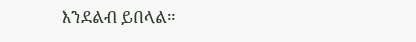እንደልብ ይበላል።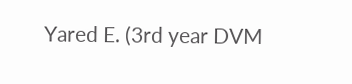Yared E. (3rd year DVM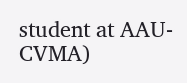student at AAU-CVMA)